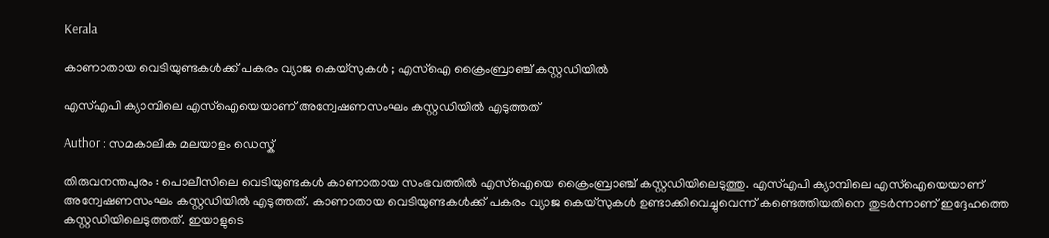Kerala

കാണാതായ വെടിയുണ്ടകള്‍ക്ക് പകരം വ്യാജ കെയ്‌സുകള്‍ ; എസ്‌ഐ ക്രൈംബ്രാഞ്ച് കസ്റ്റഡിയില്‍

എസ്എപി ക്യാമ്പിലെ എസ്‌ഐയെയാണ് അന്വേഷണസംഘം കസ്റ്റഡിയില്‍ എടുത്തത്

Author : സമകാലിക മലയാളം ഡെസ്ക്

തിരുവനന്തപുരം : പൊലീസിലെ വെടിയുണ്ടകള്‍ കാണാതായ സംഭവത്തില്‍ എസ്‌ഐയെ ക്രൈംബ്രാഞ്ച് കസ്റ്റഡിയിലെടുത്തു. എസ്എപി ക്യാമ്പിലെ എസ്‌ഐയെയാണ് അന്വേഷണസംഘം കസ്റ്റഡിയില്‍ എടുത്തത്. കാണാതായ വെടിയുണ്ടകള്‍ക്ക് പകരം വ്യാജ കെയ്‌സുകള്‍ ഉണ്ടാക്കിവെച്ചുവെന്ന് കണ്ടെത്തിയതിനെ തുടര്‍ന്നാണ് ഇദ്ദേഹത്തെ കസ്റ്റഡിയിലെടുത്തത്. ഇയാളുടെ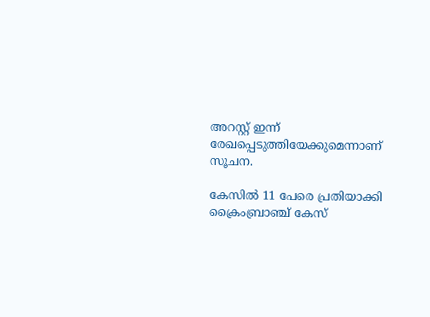അറസ്റ്റ് ഇന്ന് രേഖപ്പെടുത്തിയേക്കുമെന്നാണ് സൂചന.

കേസില്‍ 11 പേരെ പ്രതിയാക്കി ക്രൈംബ്രാഞ്ച് കേസ്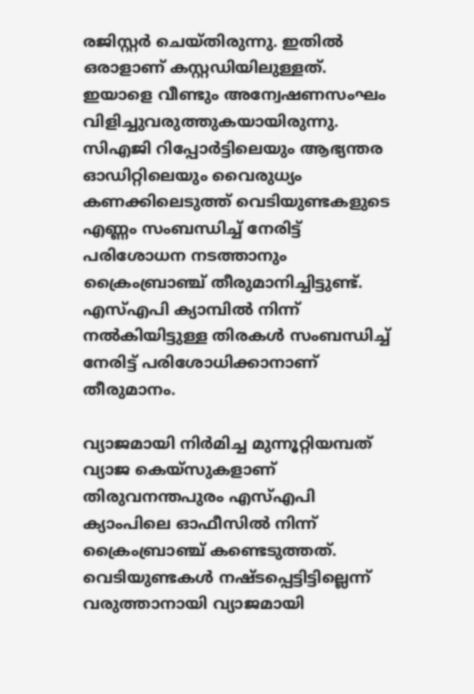രജിസ്റ്റര്‍ ചെയ്തിരുന്നു. ഇതില്‍ ഒരാളാണ് കസ്റ്റഡിയിലുള്ളത്. ഇയാളെ വീണ്ടും അന്വേഷണസംഘം വിളിച്ചുവരുത്തുകയായിരുന്നു. സിഎജി റിപ്പോര്‍ട്ടിലെയും ആഭ്യന്തര ഓഡിറ്റിലെയും വൈരുധ്യം കണക്കിലെടുത്ത് വെടിയുണ്ടകളുടെ എണ്ണം സംബന്ധിച്ച് നേരിട്ട് പരിശോധന നടത്താനും ക്രൈംബ്രാഞ്ച് തീരുമാനിച്ചിട്ടുണ്ട്. എസ്എപി ക്യാമ്പില്‍ നിന്ന് നല്‍കിയിട്ടുള്ള തിരകള്‍ സംബന്ധിച്ച് നേരിട്ട് പരിശോധിക്കാനാണ് തീരുമാനം.

വ്യാജമായി നിര്‍മിച്ച മുന്നൂറ്റിയമ്പത് വ്യാജ കെയ്‌സുകളാണ് തിരുവനന്തപുരം എസ്എപി ക്യാംപിലെ ഓഫീസില്‍ നിന്ന് ക്രൈംബ്രാഞ്ച് കണ്ടെടുത്തത്. വെടിയുണ്ടകള്‍ നഷ്ടപ്പെട്ടിട്ടില്ലെന്ന് വരുത്താനായി വ്യാജമായി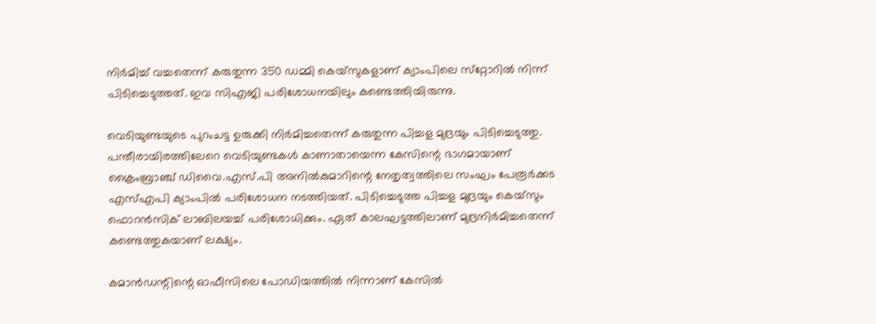നിര്‍മിച്ച് വച്ചതെന്ന് കരുതുന്ന 350 ഡമ്മി കെയ്‌സുകളാണ് ക്യാംപിലെ സ്‌റ്റോറില്‍ നിന്ന് പിടിച്ചെടുത്തത്. ഇവ സിഎജി പരിശോധനയിലും കണ്ടെത്തിയിരുന്നു.

വെടിയുണ്ടയുടെ പുറംചട്ട ഉരുക്കി നിര്‍മിച്ചതെന്ന് കരുതുന്ന പിച്ചള മുദ്രയും പിടിച്ചെടുത്തു. പന്തീരായിരത്തിലേറെ വെടിയുണ്ടകള്‍ കാണാതായെന്ന കേസിന്റെ ഭാഗമായാണ് ക്രൈംബ്രാഞ്ച് ഡിവൈ.എസ്.പി അനില്‍കുമാറിന്റെ നേതൃത്വത്തിലെ സംഘം പേരൂര്‍ക്കട എസ്എപി ക്യാംപില്‍ പരിശോധന നടത്തിയത്. പിടിച്ചെടുത്ത പിച്ചള മുദ്രയും കെയ്‌സും ഫൊറന്‍സിക് ലാബിലയച്ച് പരിശോധിക്കും. ഏത് കാലഘട്ടത്തിലാണ് മുദ്രനിര്‍മിച്ചതെന്ന് കണ്ടെത്തുകയാണ് ലക്ഷ്യം.

കമാന്‍ഡന്റിന്റെ ഓഫീസിലെ പോഡിയത്തില്‍ നിന്നാണ് കേസില്‍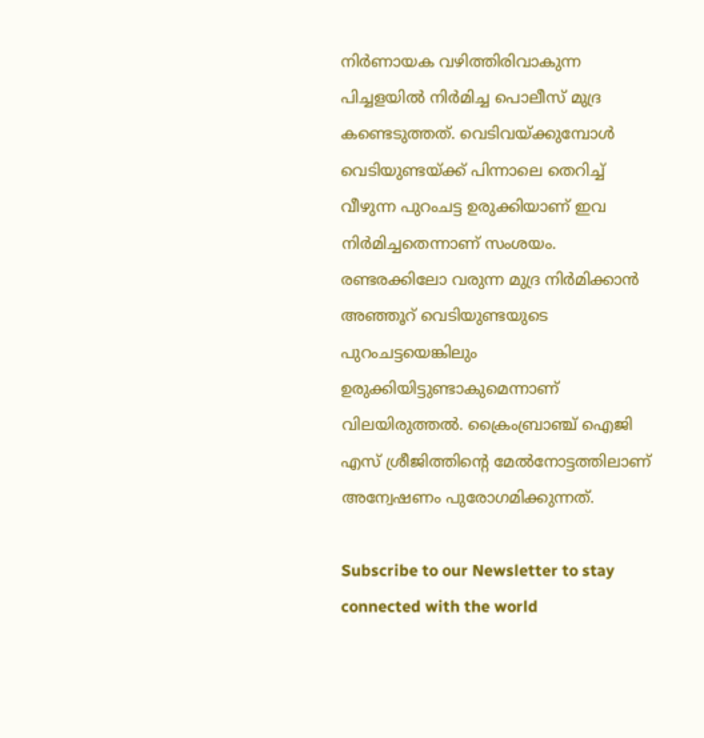നിര്‍ണായക വഴിത്തിരിവാകുന്ന പിച്ചളയില്‍ നിര്‍മിച്ച പൊലീസ് മുദ്ര കണ്ടെടുത്തത്. വെടിവയ്ക്കുമ്പോള്‍ വെടിയുണ്ടയ്ക്ക് പിന്നാലെ തെറിച്ച് വീഴുന്ന പുറംചട്ട ഉരുക്കിയാണ് ഇവ നിര്‍മിച്ചതെന്നാണ് സംശയം. രണ്ടരക്കിലോ വരുന്ന മുദ്ര നിര്‍മിക്കാന്‍ അഞ്ഞൂറ് വെടിയുണ്ടയുടെ പുറംചട്ടയെങ്കിലും ഉരുക്കിയിട്ടുണ്ടാകുമെന്നാണ് വിലയിരുത്തല്‍. ക്രൈംബ്രാഞ്ച് ഐജി എസ് ശ്രീജിത്തിന്റെ മേല്‍നോട്ടത്തിലാണ് അന്വേഷണം പുരോഗമിക്കുന്നത്.

Subscribe to our Newsletter to stay connected with the world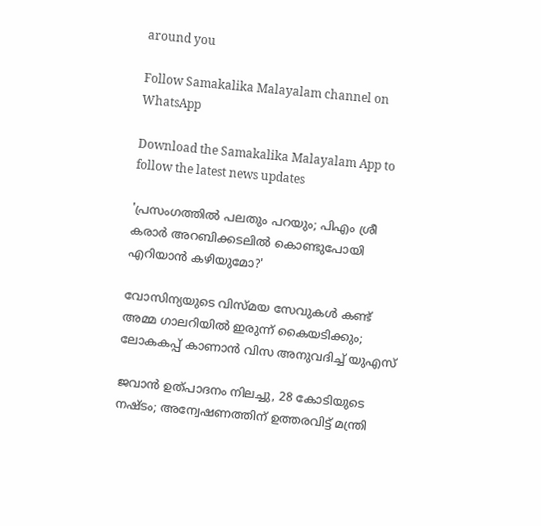around you

Follow Samakalika Malayalam channel on WhatsApp

Download the Samakalika Malayalam App to follow the latest news updates

'പ്രസംഗത്തില്‍ പലതും പറയും; പിഎം ശ്രീ കരാര്‍ അറബിക്കടലില്‍ കൊണ്ടുപോയി എറിയാന്‍ കഴിയുമോ?'

വോസിന്യയുടെ വിസ്മയ സേവുകൾ കണ്ട് അമ്മ ഗാലറിയിൽ ഇരുന്ന് കൈയടിക്കും; ലോകകപ്പ് കാണാൻ വിസ അനുവദിച്ച് യുഎസ്

ജവാന്‍ ഉത്പാദനം നിലച്ചു, 28 കോടിയുടെ നഷ്ടം; അന്വേഷണത്തിന് ഉത്തരവിട്ട് മന്ത്രി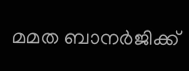മമത ബാനർജിക്ക്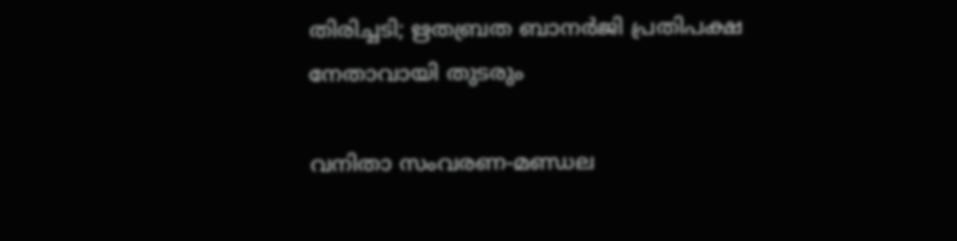തിരിച്ചടി; ഋതബ്രത ബാനർജി പ്രതിപക്ഷ നേതാവായി തുടരും

വനിതാ സംവരണ-മണ്ഡല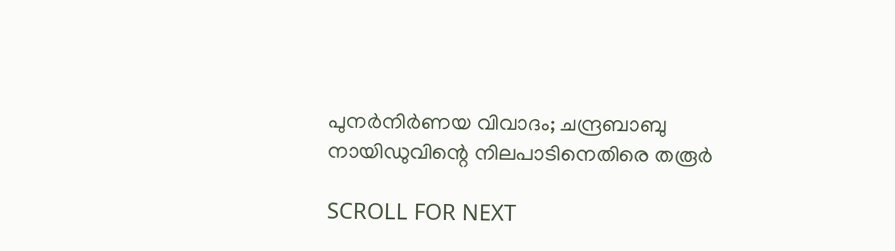പുനര്‍നിര്‍ണയ വിവാദം; ചന്ദ്രബാബു നായിഡുവിന്റെ നിലപാടിനെതിരെ തരൂര്‍

SCROLL FOR NEXT